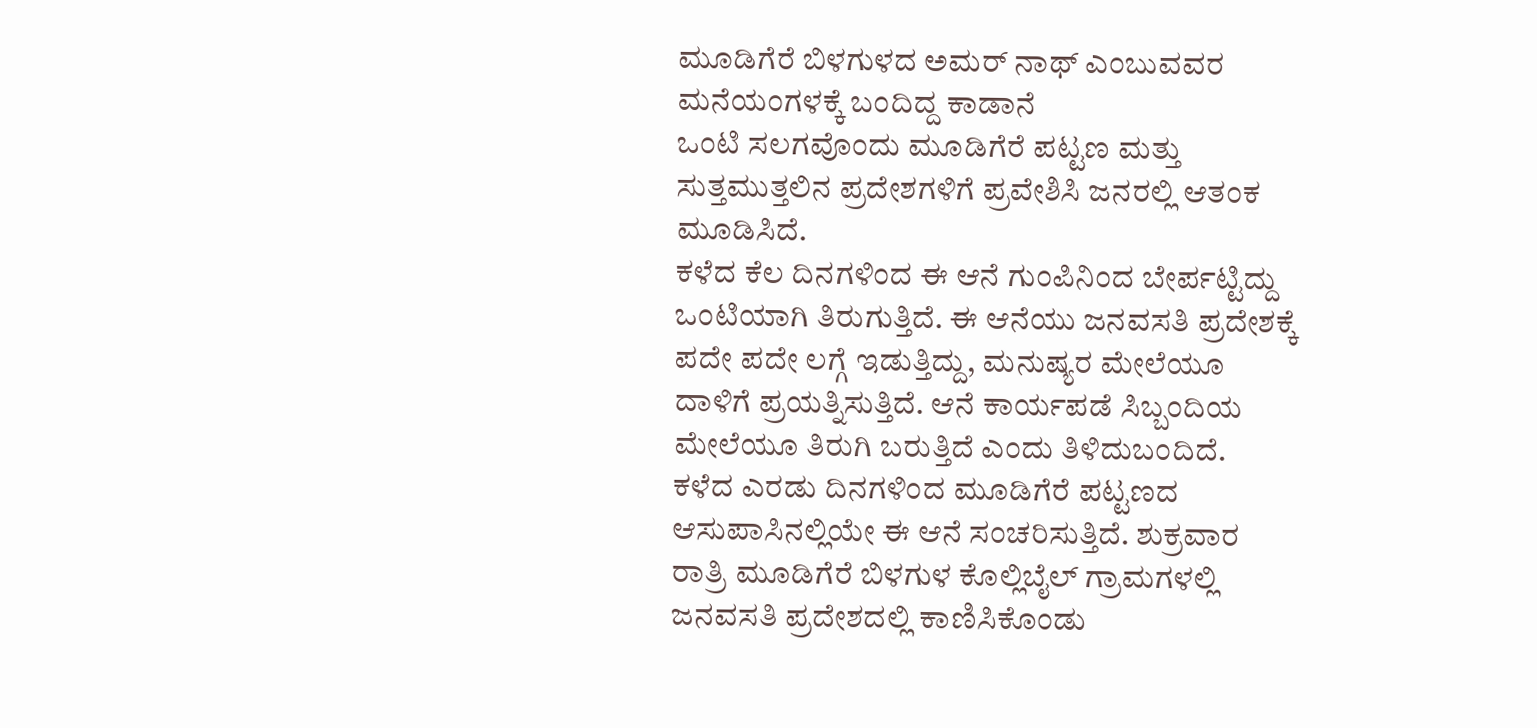ಮೂಡಿಗೆರೆ ಬಿಳಗುಳದ ಅಮರ್ ನಾಥ್ ಎಂಬುವವರ ಮನೆಯಂಗಳಕ್ಕೆ ಬಂದಿದ್ದ ಕಾಡಾನೆ
ಒಂಟಿ ಸಲಗವೊಂದು ಮೂಡಿಗೆರೆ ಪಟ್ಟಣ ಮತ್ತು ಸುತ್ತಮುತ್ತಲಿನ ಪ್ರದೇಶಗಳಿಗೆ ಪ್ರವೇಶಿಸಿ ಜನರಲ್ಲಿ ಆತಂಕ ಮೂಡಿಸಿದೆ.
ಕಳೆದ ಕೆಲ ದಿನಗಳಿಂದ ಈ ಆನೆ ಗುಂಪಿನಿಂದ ಬೇರ್ಪಟ್ಟಿದ್ದು ಒಂಟಿಯಾಗಿ ತಿರುಗುತ್ತಿದೆ. ಈ ಆನೆಯು ಜನವಸತಿ ಪ್ರದೇಶಕ್ಕೆ ಪದೇ ಪದೇ ಲಗ್ಗೆ ಇಡುತ್ತಿದ್ದು, ಮನುಷ್ಯರ ಮೇಲೆಯೂ ದಾಳಿಗೆ ಪ್ರಯತ್ನಿಸುತ್ತಿದೆ. ಆನೆ ಕಾರ್ಯಪಡೆ ಸಿಬ್ಬಂದಿಯ ಮೇಲೆಯೂ ತಿರುಗಿ ಬರುತ್ತಿದೆ ಎಂದು ತಿಳಿದುಬಂದಿದೆ.
ಕಳೆದ ಎರಡು ದಿನಗಳಿಂದ ಮೂಡಿಗೆರೆ ಪಟ್ಟಣದ ಆಸುಪಾಸಿನಲ್ಲಿಯೇ ಈ ಆನೆ ಸಂಚರಿಸುತ್ತಿದೆ. ಶುಕ್ರವಾರ ರಾತ್ರಿ ಮೂಡಿಗೆರೆ ಬಿಳಗುಳ ಕೊಲ್ಲಿಬೈಲ್ ಗ್ರಾಮಗಳಲ್ಲಿ ಜನವಸತಿ ಪ್ರದೇಶದಲ್ಲಿ ಕಾಣಿಸಿಕೊಂಡು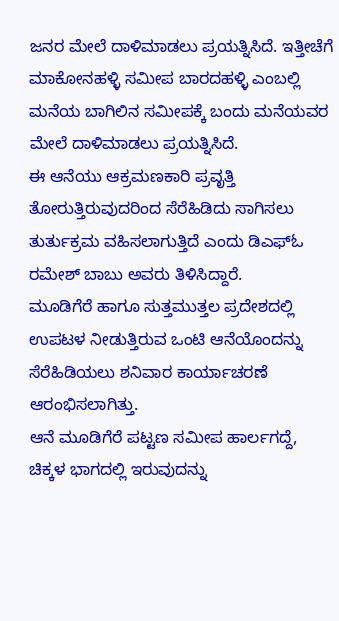ಜನರ ಮೇಲೆ ದಾಳಿಮಾಡಲು ಪ್ರಯತ್ನಿಸಿದೆ. ಇತ್ತೀಚೆಗೆ ಮಾಕೋನಹಳ್ಳಿ ಸಮೀಪ ಬಾರದಹಳ್ಳಿ ಎಂಬಲ್ಲಿ ಮನೆಯ ಬಾಗಿಲಿನ ಸಮೀಪಕ್ಕೆ ಬಂದು ಮನೆಯವರ ಮೇಲೆ ದಾಳಿಮಾಡಲು ಪ್ರಯತ್ನಿಸಿದೆ.
ಈ ಆನೆಯು ಆಕ್ರಮಣಕಾರಿ ಪ್ರವೃತ್ತಿ ತೋರುತ್ತಿರುವುದರಿಂದ ಸೆರೆಹಿಡಿದು ಸಾಗಿಸಲು ತುರ್ತುಕ್ರಮ ವಹಿಸಲಾಗುತ್ತಿದೆ ಎಂದು ಡಿಎಫ್ಓ ರಮೇಶ್ ಬಾಬು ಅವರು ತಿಳಿಸಿದ್ದಾರೆ.
ಮೂಡಿಗೆರೆ ಹಾಗೂ ಸುತ್ತಮುತ್ತಲ ಪ್ರದೇಶದಲ್ಲಿ ಉಪಟಳ ನೀಡುತ್ತಿರುವ ಒಂಟಿ ಆನೆಯೊಂದನ್ನು ಸೆರೆಹಿಡಿಯಲು ಶನಿವಾರ ಕಾರ್ಯಾಚರಣೆ ಆರಂಭಿಸಲಾಗಿತ್ತು.
ಆನೆ ಮೂಡಿಗೆರೆ ಪಟ್ಟಣ ಸಮೀಪ ಹಾರ್ಲಗದ್ದೆ, ಚಿಕ್ಕಳ ಭಾಗದಲ್ಲಿ ಇರುವುದನ್ನು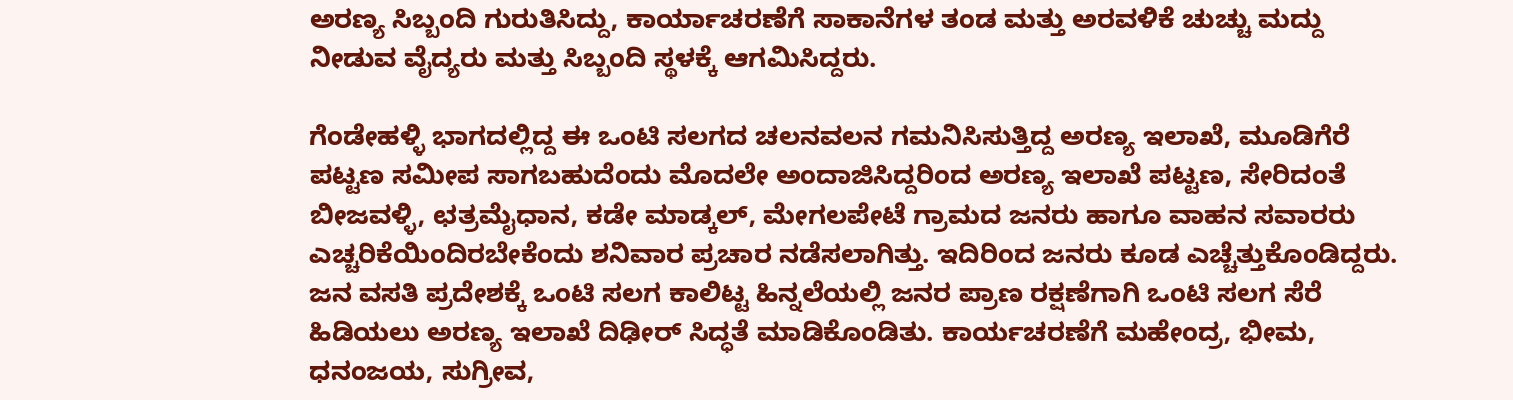ಅರಣ್ಯ ಸಿಬ್ಬಂದಿ ಗುರುತಿಸಿದ್ದು, ಕಾರ್ಯಾಚರಣೆಗೆ ಸಾಕಾನೆಗಳ ತಂಡ ಮತ್ತು ಅರವಳಿಕೆ ಚುಚ್ಚು ಮದ್ದು ನೀಡುವ ವೈದ್ಯರು ಮತ್ತು ಸಿಬ್ಬಂದಿ ಸ್ಥಳಕ್ಕೆ ಆಗಮಿಸಿದ್ದರು.

ಗೆಂಡೇಹಳ್ಳಿ ಭಾಗದಲ್ಲಿದ್ದ ಈ ಒಂಟಿ ಸಲಗದ ಚಲನವಲನ ಗಮನಿಸಿಸುತ್ತಿದ್ದ ಅರಣ್ಯ ಇಲಾಖೆ, ಮೂಡಿಗೆರೆ ಪಟ್ಟಣ ಸಮೀಪ ಸಾಗಬಹುದೆಂದು ಮೊದಲೇ ಅಂದಾಜಿಸಿದ್ದರಿಂದ ಅರಣ್ಯ ಇಲಾಖೆ ಪಟ್ಟಣ, ಸೇರಿದಂತೆ ಬೀಜವಳ್ಳಿ, ಛತ್ರಮೈಧಾನ, ಕಡೇ ಮಾಡ್ಕಲ್, ಮೇಗಲಪೇಟೆ ಗ್ರಾಮದ ಜನರು ಹಾಗೂ ವಾಹನ ಸವಾರರು ಎಚ್ಚರಿಕೆಯಿಂದಿರಬೇಕೆಂದು ಶನಿವಾರ ಪ್ರಚಾರ ನಡೆಸಲಾಗಿತ್ತು. ಇದಿರಿಂದ ಜನರು ಕೂಡ ಎಚ್ಚೆತ್ತುಕೊಂಡಿದ್ದರು.
ಜನ ವಸತಿ ಪ್ರದೇಶಕ್ಕೆ ಒಂಟಿ ಸಲಗ ಕಾಲಿಟ್ಟ ಹಿನ್ನಲೆಯಲ್ಲಿ ಜನರ ಪ್ರಾಣ ರಕ್ಷಣೆಗಾಗಿ ಒಂಟಿ ಸಲಗ ಸೆರೆ ಹಿಡಿಯಲು ಅರಣ್ಯ ಇಲಾಖೆ ದಿಢೀರ್ ಸಿದ್ಧತೆ ಮಾಡಿಕೊಂಡಿತು. ಕಾರ್ಯಚರಣೆಗೆ ಮಹೇಂದ್ರ, ಭೀಮ, ಧನಂಜಯ, ಸುಗ್ರೀವ,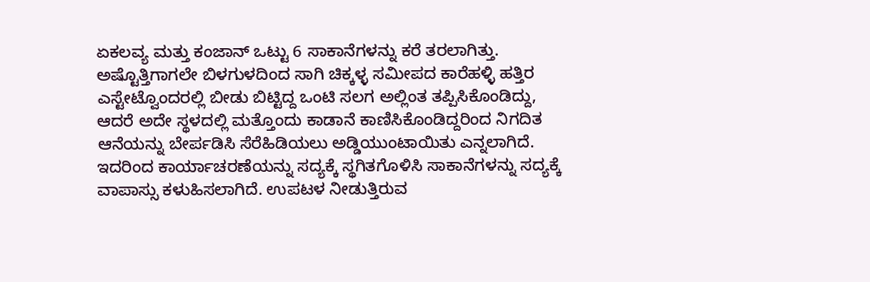ಏಕಲವ್ಯ ಮತ್ತು ಕಂಜಾನ್ ಒಟ್ಟು 6 ಸಾಕಾನೆಗಳನ್ನು ಕರೆ ತರಲಾಗಿತ್ತು. ಅಷ್ಟೊತ್ತಿಗಾಗಲೇ ಬಿಳಗುಳದಿಂದ ಸಾಗಿ ಚಿಕ್ಕಳ್ಳ ಸಮೀಪದ ಕಾರೆಹಳ್ಳಿ ಹತ್ತಿರ ಎಸ್ಟೇಟ್ವೊಂದರಲ್ಲಿ ಬೀಡು ಬಿಟ್ಟಿದ್ದ ಒಂಟಿ ಸಲಗ ಅಲ್ಲಿಂತ ತಪ್ಪಿಸಿಕೊಂಡಿದ್ದು, ಆದರೆ ಅದೇ ಸ್ಥಳದಲ್ಲಿ ಮತ್ತೊಂದು ಕಾಡಾನೆ ಕಾಣಿಸಿಕೊಂಡಿದ್ದರಿಂದ ನಿಗದಿತ ಆನೆಯನ್ನು ಬೇರ್ಪಡಿಸಿ ಸೆರೆಹಿಡಿಯಲು ಅಡ್ಡಿಯುಂಟಾಯಿತು ಎನ್ನಲಾಗಿದೆ. ಇದರಿಂದ ಕಾರ್ಯಾಚರಣೆಯನ್ನು ಸದ್ಯಕ್ಕೆ ಸ್ಥಗಿತಗೊಳಿಸಿ ಸಾಕಾನೆಗಳನ್ನು ಸದ್ಯಕ್ಕೆ ವಾಪಾಸ್ಸು ಕಳುಹಿಸಲಾಗಿದೆ. ಉಪಟಳ ನೀಡುತ್ತಿರುವ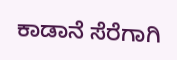ಕಾಡಾನೆ ಸೆರೆಗಾಗಿ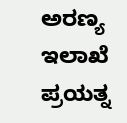ಅರಣ್ಯ ಇಲಾಖೆ ಪ್ರಯತ್ನ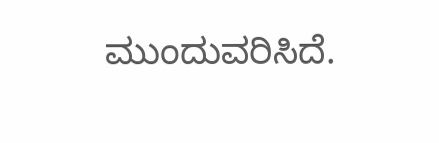ಮುಂದುವರಿಸಿದೆ.